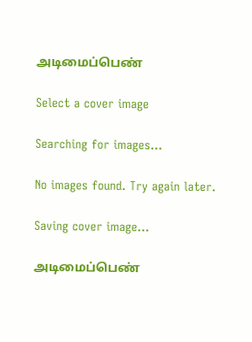அடிமைப்பெண்

Select a cover image

Searching for images...

No images found. Try again later.

Saving cover image...

அடிமைப்பெண்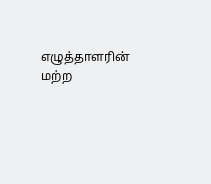எழுத்தாளரின் மற்ற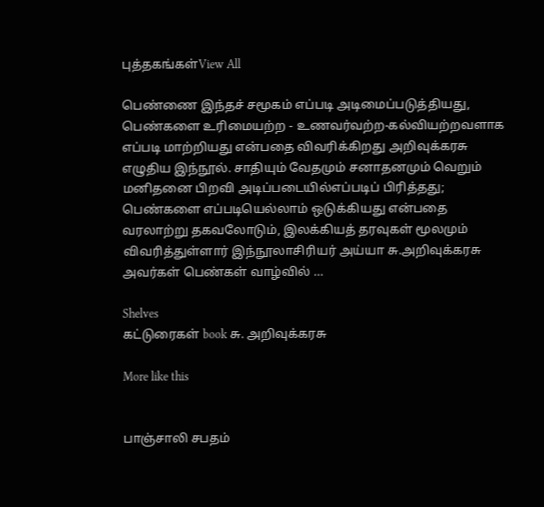புத்தகங்கள்View All

பெண்ணை இந்தச் சமூகம் எப்படி அடிமைப்படுத்தியது, பெண்களை உரிமையற்ற - உணவர்வற்ற-கல்வியற்றவளாக எப்படி மாற்றியது என்பதை விவரிக்கிறது அறிவுக்கரசு எழுதிய இந்நூல். சாதியும் வேதமும் சனாதனமும் வெறும் மனிதனை பிறவி அடிப்படையில்எப்படிப் பிரித்தது; பெண்களை எப்படியெல்லாம் ஒடுக்கியது என்பதை வரலாற்று தகவலோடும், இலக்கியத் தரவுகள் மூலமும் விவரித்துள்ளார் இந்நூலாசிரியர் அய்யா சு.அறிவுக்கரசு அவர்கள் பெண்கள் வாழ்வில் …

Shelves
கட்டுரைகள் book சு. அறிவுக்கரசு

More like this


பாஞ்சாலி சபதம்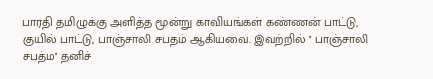பாரதி தமிழுக்கு அளித்த மூன்று காவியங்கள் கண்ணன் பாட்டு, குயில் பாட்டு, பாஞ்சாலி சபதம் ஆகியவை. இவற்றில் '' பாஞ்சாலி சபத்ம'' தனிச்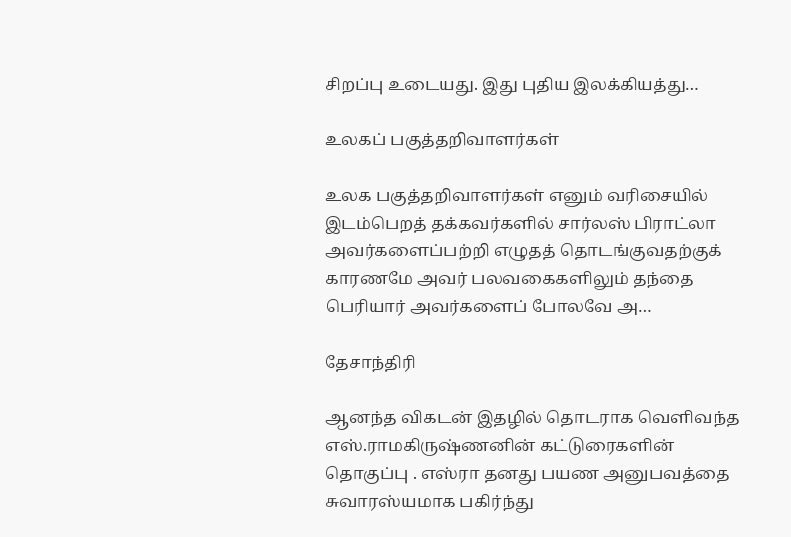சிறப்பு உடையது. இது புதிய இலக்கியத்து…

உலகப் பகுத்தறிவாளர்கள்

உலக பகுத்தறிவாளர்கள் எனும் வரிசையில் இடம்பெறத் தக்கவர்களில் சார்லஸ் பிராட்லா அவர்களைப்பற்றி எழுதத் தொடங்குவதற்குக் காரணமே அவர் பலவகைகளிலும் தந்தை பெரியார் அவர்களைப் போலவே அ…

தேசாந்திரி

ஆனந்த விகடன் இதழில் தொடராக வெளிவந்த எஸ்.ராமகிருஷ்ணனின் கட்டுரைகளின் தொகுப்பு . எஸ்ரா தனது பயண அனுபவத்தை சுவாரஸ்யமாக பகிர்ந்து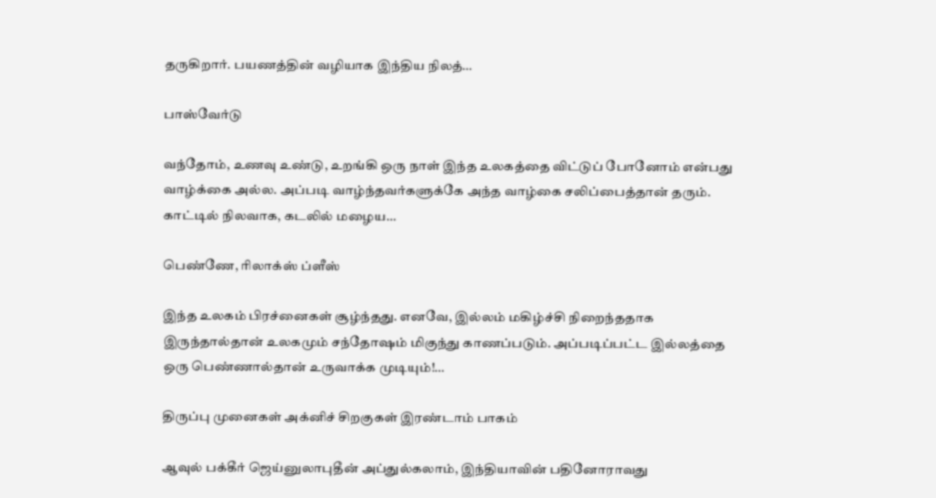தருகிறார். பயணத்தின் வழியாக இந்திய நிலத்…

பாஸ்வேர்டு

வந்தோம், உணவு உண்டு, உறங்கி ஒரு நாள் இந்த உலகத்தை விட்டுப் போனோம் என்பது வாழ்க்கை அல்ல. அப்படி வாழ்ந்தவர்களுக்கே அந்த வாழ்கை சலிப்பைத்தான் தரும். காட்டில் நிலவாக, கடலில் மழைய…

பெண்ணே, ரிலாக்ஸ் ப்ளீஸ்

இந்த உலகம் பிரச்னைகள் சூழ்ந்தது. எனவே, இல்லம் மகிழ்ச்சி நிறைந்ததாக இருந்தால்தான் உலகமும் சந்தோஷம் மிகுந்து காணப்படும். அப்படிப்பட்ட இல்லத்தை ஒரு பெண்ணால்தான் உருவாக்க முடியும்!…

திருப்பு முனைகள் அக்னிச் சிறகுகள் இரண்டாம் பாகம்

ஆவுல் பக்கீர் ஜெய்னுலாபுதீன் அப்துல்கலாம், இந்தியாவின் பதினோராவது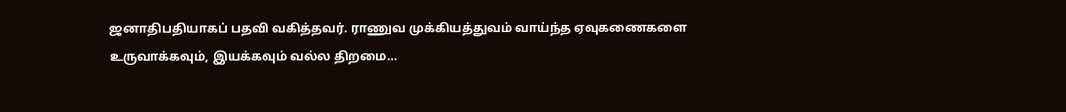ஜனாதிபதியாகப் பதவி வகித்தவர். ராணுவ முக்கியத்துவம் வாய்ந்த ஏவுகணைகளை உருவாக்கவும், இயக்கவும் வல்ல திறமை…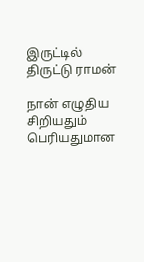இருட்டில் திருட்டு ராமன்

நான் எழுதிய சிறியதும் பெரியதுமான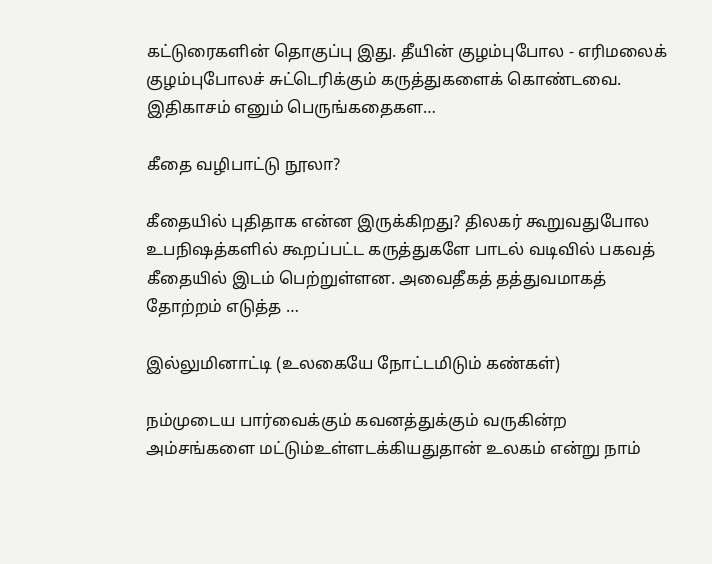கட்டுரைகளின் தொகுப்பு இது. தீயின் குழம்புபோல - எரிமலைக் குழம்புபோலச் சுட்டெரிக்கும் கருத்துகளைக் கொண்டவை. இதிகாசம் எனும் பெருங்கதைகள…

கீதை வழிபாட்டு நூலா?

கீதையில் புதிதாக என்ன இருக்கிறது? திலகர் கூறுவதுபோல உபநிஷத்களில் கூறப்பட்ட கருத்துகளே பாடல் வடிவில் பகவத் கீதையில் இடம் பெற்றுள்ளன. அவைதீகத் தத்துவமாகத் தோற்றம் எடுத்த …

இல்லுமினாட்டி (உலகையே நோட்டமிடும் கண்கள்)

நம்முடைய பார்வைக்கும் கவனத்துக்கும் வருகின்ற அம்சங்களை மட்டும்உள்ளடக்கியதுதான் உலகம் என்று நாம்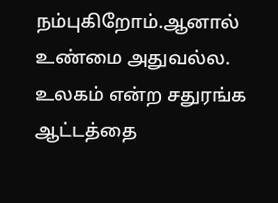நம்புகிறோம்.ஆனால் உண்மை அதுவல்ல. உலகம் என்ற சதுரங்க ஆட்டத்தை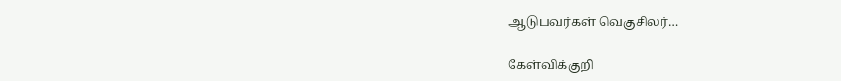ஆடுபவர்கள் வெகுசிலர்…

கேள்விக்குறி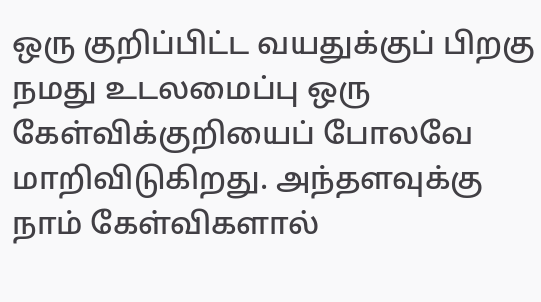ஒரு குறிப்பிட்ட வயதுக்குப் பிறகு நமது உடலமைப்பு ஒரு கேள்விக்குறியைப் போலவே மாறிவிடுகிறது. அந்தளவுக்கு நாம் கேள்விகளால்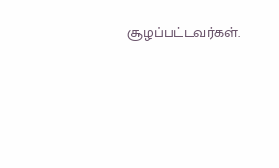சூழப்பட்டவர்கள்.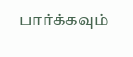பார்க்கவும்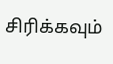சிரிக்கவும்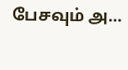பேசவும் அ…